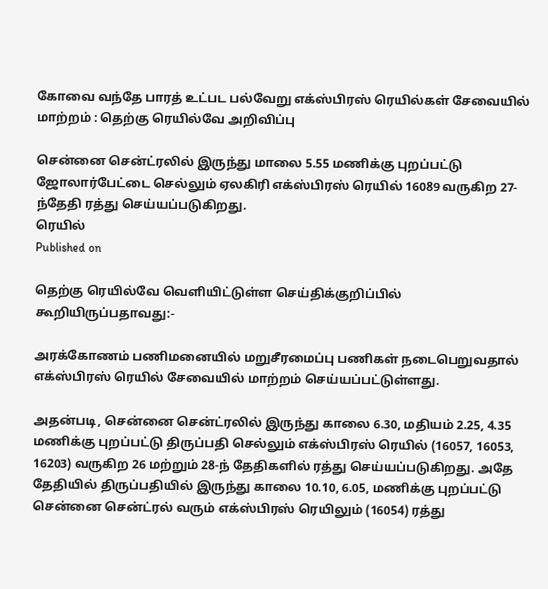கோவை வந்தே பாரத் உட்பட பல்வேறு எக்ஸ்பிரஸ் ரெயில்கள் சேவையில் மாற்றம் : தெற்கு ரெயில்வே அறிவிப்பு

சென்னை சென்ட்ரலில் இருந்து மாலை 5.55 மணிக்கு புறப்பட்டு ஜோலார்பேட்டை செல்லும் ஏலகிரி எக்ஸ்பிரஸ் ரெயில் 16089 வருகிற 27-ந்தேதி ரத்து செய்யப்படுகிறது.
ரெயில்
Published on

தெற்கு ரெயில்வே வெளியிட்டுள்ள செய்திக்குறிப்பில் கூறியிருப்பதாவது:-

அரக்கோணம் பணிமனையில் மறுசீரமைப்பு பணிகள் நடைபெறுவதால் எக்ஸ்பிரஸ் ரெயில் சேவையில் மாற்றம் செய்யப்பட்டுள்ளது.

அதன்படி, சென்னை சென்ட்ரலில் இருந்து காலை 6.30, மதியம் 2.25, 4.35 மணிக்கு புறப்பட்டு திருப்பதி செல்லும் எக்ஸ்பிரஸ் ரெயில் (16057, 16053, 16203) வருகிற 26 மற்றும் 28-ந் தேதிகளில் ரத்து செய்யப்படுகிறது. அதே தேதியில் திருப்பதியில் இருந்து காலை 10.10, 6.05, மணிக்கு புறப்பட்டு சென்னை சென்ட்ரல் வரும் எக்ஸ்பிரஸ் ரெயிலும் (16054) ரத்து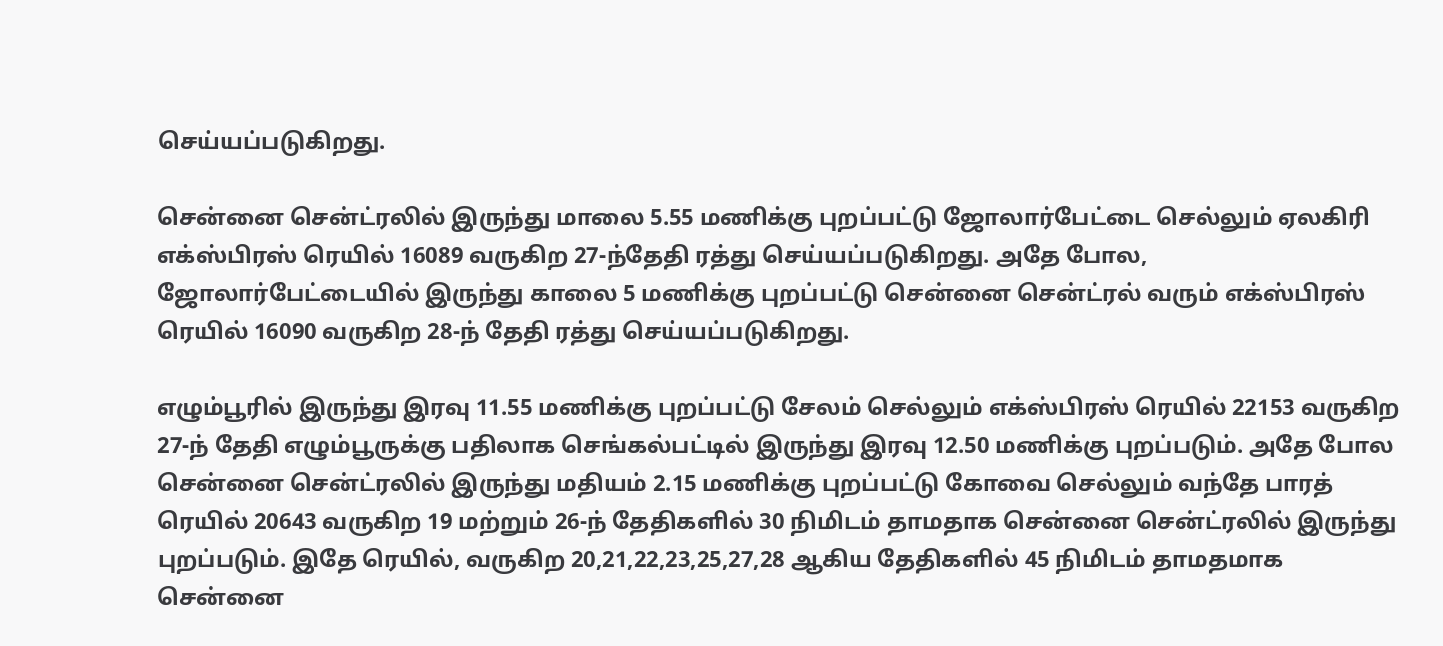செய்யப்படுகிறது.

சென்னை சென்ட்ரலில் இருந்து மாலை 5.55 மணிக்கு புறப்பட்டு ஜோலார்பேட்டை செல்லும் ஏலகிரி எக்ஸ்பிரஸ் ரெயில் 16089 வருகிற 27-ந்தேதி ரத்து செய்யப்படுகிறது. அதே போல, ஜோலார்பேட்டையில் இருந்து காலை 5 மணிக்கு புறப்பட்டு சென்னை சென்ட்ரல் வரும் எக்ஸ்பிரஸ் ரெயில் 16090 வருகிற 28-ந் தேதி ரத்து செய்யப்படுகிறது.

எழும்பூரில் இருந்து இரவு 11.55 மணிக்கு புறப்பட்டு சேலம் செல்லும் எக்ஸ்பிரஸ் ரெயில் 22153 வருகிற 27-ந் தேதி எழும்பூருக்கு பதிலாக செங்கல்பட்டில் இருந்து இரவு 12.50 மணிக்கு புறப்படும். அதே போல சென்னை சென்ட்ரலில் இருந்து மதியம் 2.15 மணிக்கு புறப்பட்டு கோவை செல்லும் வந்தே பாரத் ரெயில் 20643 வருகிற 19 மற்றும் 26-ந் தேதிகளில் 30 நிமிடம் தாமதாக சென்னை சென்ட்ரலில் இருந்து புறப்படும். இதே ரெயில், வருகிற 20,21,22,23,25,27,28 ஆகிய தேதிகளில் 45 நிமிடம் தாமதமாக சென்னை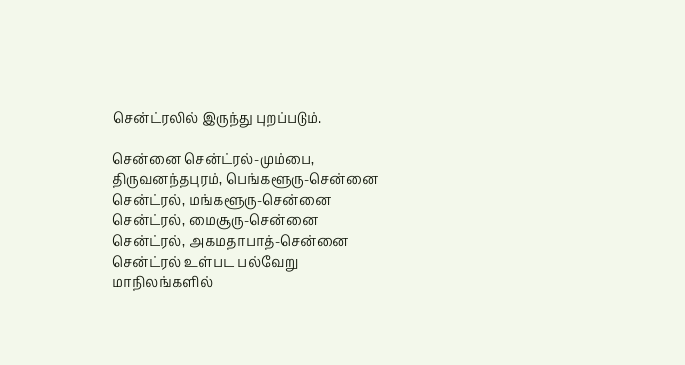சென்ட்ரலில் இருந்து புறப்படும்.

சென்னை சென்ட்ரல்-மும்பை, திருவனந்தபுரம், பெங்களூரு-சென்னை சென்ட்ரல், மங்களூரு-சென்னை சென்ட்ரல், மைசூரு-சென்னை சென்ட்ரல், அகமதாபாத்-சென்னை சென்ட்ரல் உள்பட பல்வேறு மாநிலங்களில்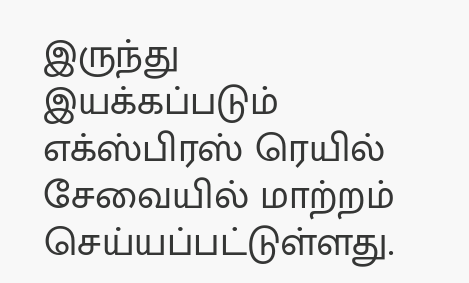இருந்து இயக்கப்படும் எக்ஸ்பிரஸ் ரெயில் சேவையில் மாற்றம் செய்யப்பட்டுள்ளது.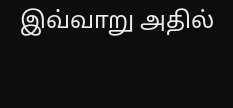இவ்வாறு அதில்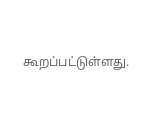கூறப்பட்டுள்ளது.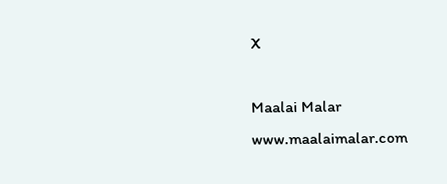X

Maalai Malar
www.maalaimalar.com